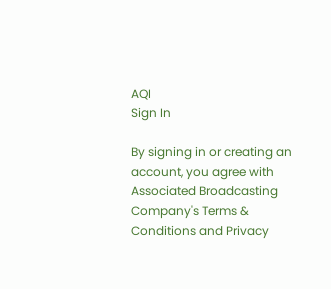AQI
Sign In

By signing in or creating an account, you agree with Associated Broadcasting Company's Terms & Conditions and Privacy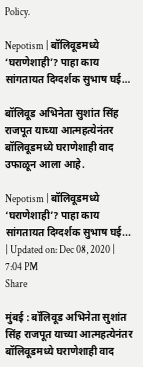Policy.

Nepotism | बॉलिवूडमध्ये ‘घराणेशाही’? पाहा काय सांगतायत दिग्दर्शक सुभाष घई…

बॉलिवूड अभिनेता सुशांत सिंह राजपूत याच्या आत्महत्येनंतर बॉलिवूडमध्ये घराणेशाही वाद उफाळून आला आहे.

Nepotism | बॉलिवूडमध्ये ‘घराणेशाही’? पाहा काय सांगतायत दिग्दर्शक सुभाष घई...
| Updated on: Dec 08, 2020 | 7:04 PM
Share

मुंबई : बॉलिवूड अभिनेता सुशांत सिंह राजपूत याच्या आत्महत्येनंतर बॉलिवूडमध्ये घराणेशाही वाद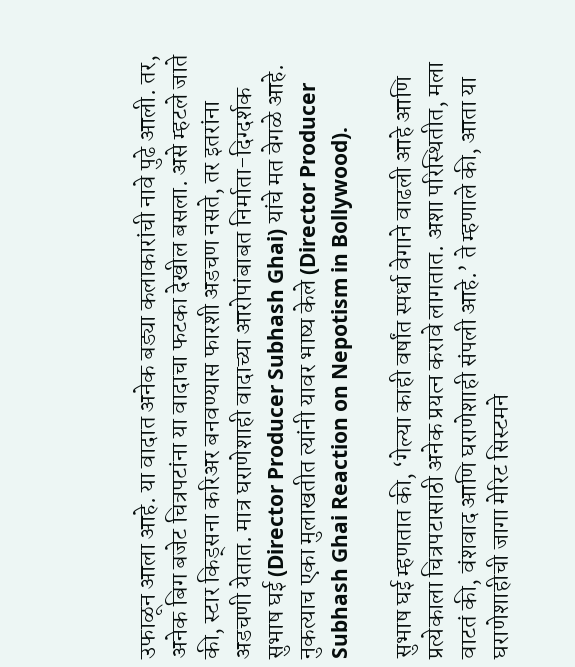उफाळून आला आहे. या वादात अनेक बड्या कलाकारांची नावे पुढे आली. तर, अनेक बिग बजेट चित्रपटांना या वादाचा फटका देखील बसला. असे म्हटले जाते की, स्टार किड्सना करिअर बनवण्यास फारशी अडचण नसते, तर इतरांना अडचणी येतात. मात्र घराणेशाही वादाच्या आरोपांबाबत निर्माता-दिग्दर्शक सुभाष घई (Director Producer Subhash Ghai) यांचे मत वेगळे आहे. नुकत्याच एका मुलाखतीत त्यांनी यावर भाष्य केले (Director Producer Subhash Ghai Reaction on Nepotism in Bollywood).

सुभाष घई म्हणतात की, ‘गेल्या काही वर्षांत स्पर्धा वेगाने वाढली आहे आणि प्रत्येकाला चित्रपटासाठी अनेक प्रयत्न करावे लागतात. अशा परिस्थितीत, मला वाटतं की, वंशवाद आणि घराणेशाही संपली आहे.’ ते म्हणाले की, आता या घराणेशाहीची जागा मेरिट सिस्टमने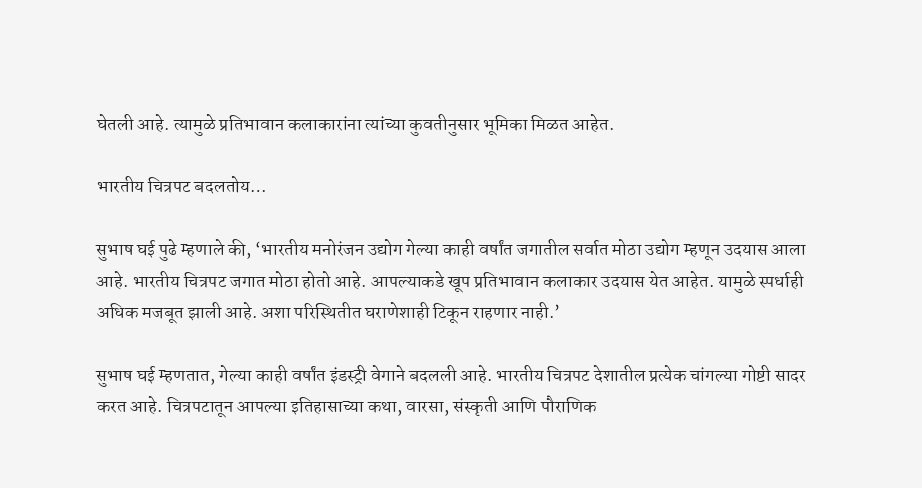घेतली आहे. त्यामुळे प्रतिभावान कलाकारांना त्यांच्या कुवतीनुसार भूमिका मिळत आहेत.

भारतीय चित्रपट बदलतोय…

सुभाष घई पुढे म्हणाले की, ‘भारतीय मनोरंजन उद्योग गेल्या काही वर्षांत जगातील सर्वात मोठा उद्योग म्हणून उदयास आला आहे. भारतीय चित्रपट जगात मोठा होतो आहे. आपल्याकडे खूप प्रतिभावान कलाकार उदयास येत आहेत. यामुळे स्पर्धाही अधिक मजबूत झाली आहे. अशा परिस्थितीत घराणेशाही टिकून राहणार नाही.’

सुभाष घई म्हणतात, गेल्या काही वर्षांत इंडस्ट्री वेगाने बदलली आहे. भारतीय चित्रपट देशातील प्रत्येक चांगल्या गोष्टी सादर करत आहे. चित्रपटातून आपल्या इतिहासाच्या कथा, वारसा, संस्कृती आणि पौराणिक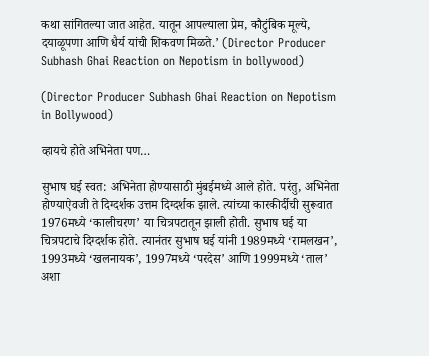कथा सांगितल्या जात आहेत. यातून आपल्याला प्रेम, कौटुंबिक मूल्ये, दयाळूपणा आणि धैर्य यांची शिकवण मिळते.’ (Director Producer Subhash Ghai Reaction on Nepotism in bollywood)

(Director Producer Subhash Ghai Reaction on Nepotism in Bollywood)

व्हायचे होते अभिनेता पण…

सुभाष घई स्वत: अभिनेता होण्यासाठी मुंबईमध्ये आले होते. परंतु, अभिनेता होण्याऐवजी ते दिग्दर्शक उत्तम दिग्दर्शक झाले. त्यांच्या कारकीर्दीची सुरूवात 1976मध्ये ‘कालीचरण’ या चित्रपटातून झाली होती. सुभाष घई या चित्रपटाचे दिग्दर्शक होते. त्यानंतर सुभाष घई यांनी 1989मध्ये ‘रामलखन’, 1993मध्ये ‘खलनायक’, 1997मध्ये ‘परदेस’ आणि 1999मध्ये ‘ताल’ अशा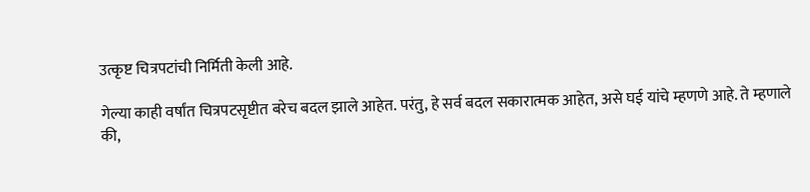उत्कृष्ट चित्रपटांची निर्मिती केली आहे.

गेल्या काही वर्षांत चित्रपटसृष्टीत बरेच बदल झाले आहेत. परंतु, हे सर्व बदल सकारात्मक आहेत, असे घई यांचे म्हणणे आहे. ते म्हणाले की,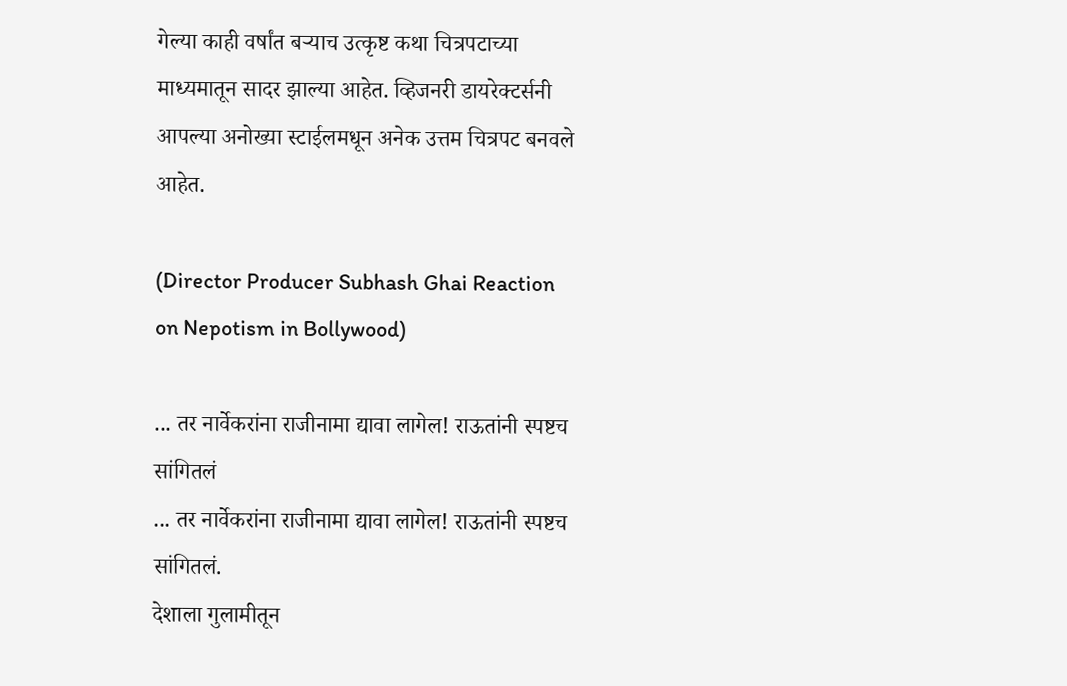गेल्या काही वर्षांत बऱ्याच उत्कृष्ट कथा चित्रपटाच्या माध्यमातून सादर झाल्या आहेत. व्हिजनरी डायरेक्टर्सनी आपल्या अनोख्या स्टाईलमधून अनेक उत्तम चित्रपट बनवले आहेत.

(Director Producer Subhash Ghai Reaction on Nepotism in Bollywood)

... तर नार्वेकरांना राजीनामा द्यावा लागेल! राऊतांनी स्पष्टच सांगितलं
... तर नार्वेकरांना राजीनामा द्यावा लागेल! राऊतांनी स्पष्टच सांगितलं.
देशाला गुलामीतून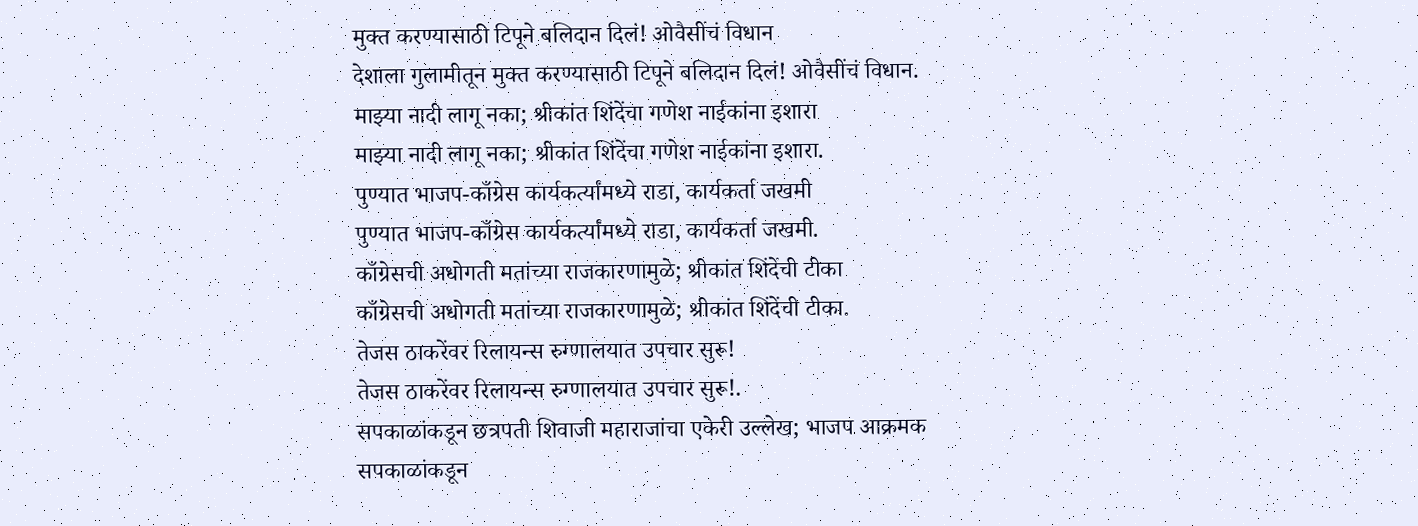मुक्त करण्यासाठी टिपूने बलिदान दिलं! ओवैसींचं विधान
देशाला गुलामीतून मुक्त करण्यासाठी टिपूने बलिदान दिलं! ओवैसींचं विधान.
माझ्या नादी लागू नका; श्रीकांत शिंदेंचा गणेश नाईकांना इशारा
माझ्या नादी लागू नका; श्रीकांत शिंदेंचा गणेश नाईकांना इशारा.
पुण्यात भाजप-काँग्रेस कार्यकर्त्यांमध्ये राडा, कार्यकर्ता जखमी
पुण्यात भाजप-काँग्रेस कार्यकर्त्यांमध्ये राडा, कार्यकर्ता जखमी.
काँग्रेसची अधोगती मतांच्या राजकारणामुळे; श्रीकांत शिंदेंची टीका
काँग्रेसची अधोगती मतांच्या राजकारणामुळे; श्रीकांत शिंदेंची टीका.
तेजस ठाकरेंवर रिलायन्स रुग्णालयात उपचार सुरू!
तेजस ठाकरेंवर रिलायन्स रुग्णालयात उपचार सुरू!.
सपकाळांकडून छत्रपती शिवाजी महाराजांचा एकेरी उल्लेख; भाजप आक्रमक
सपकाळांकडून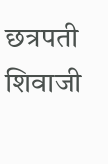छत्रपती शिवाजी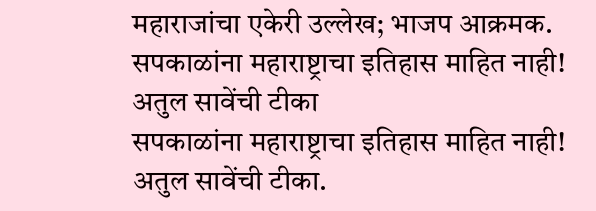महाराजांचा एकेरी उल्लेख; भाजप आक्रमक.
सपकाळांना महाराष्ट्राचा इतिहास माहित नाही! अतुल सावेंची टीका
सपकाळांना महाराष्ट्राचा इतिहास माहित नाही! अतुल सावेंची टीका.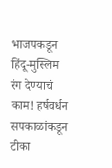भाजपकडून हिंदू-मुस्लिम रंग देण्याचं काम! हर्षवर्धन सपकाळांकडून टीका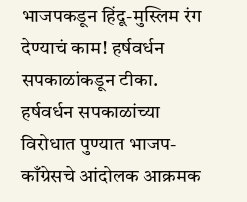भाजपकडून हिंदू-मुस्लिम रंग देण्याचं काम! हर्षवर्धन सपकाळांकडून टीका.
हर्षवर्धन सपकाळांच्या विरोधात पुण्यात भाजप- काँग्रेसचे आंदोलक आक्रमक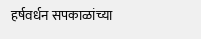हर्षवर्धन सपकाळांच्या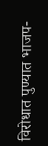विरोधात पुण्यात भाजप-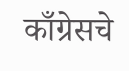काँग्रेसचे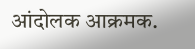आंदोलक आक्रमक.